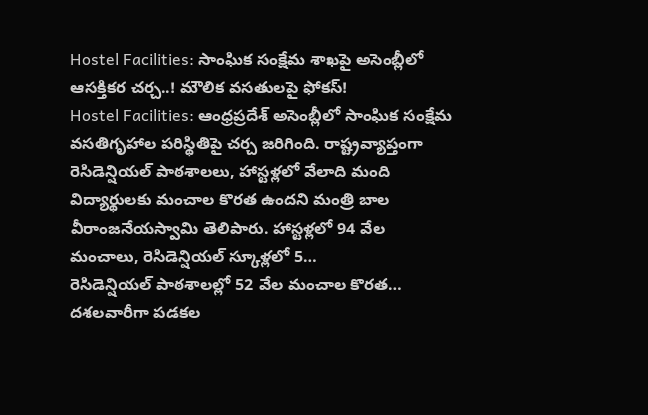Hostel Facilities: సాంఘిక సంక్షేమ శాఖపై అసెంబ్లీలో ఆసక్తికర చర్చ..! మౌలిక వసతులపై ఫోకస్!
Hostel Facilities: ఆంధ్రప్రదేశ్ అసెంబ్లీలో సాంఘిక సంక్షేమ వసతిగృహాల పరిస్థితిపై చర్చ జరిగింది. రాష్ట్రవ్యాప్తంగా రెసిడెన్షియల్ పాఠశాలలు, హాస్టళ్లలో వేలాది మంది విద్యార్థులకు మంచాల కొరత ఉందని మంత్రి బాల వీరాంజనేయస్వామి తెలిపారు. హాస్టళ్లలో 94 వేల మంచాలు, రెసిడెన్షియల్ స్కూళ్లలో 5…
రెసిడెన్షియల్ పాఠశాలల్లో 52 వేల మంచాల కొరత…
దశలవారీగా పడకల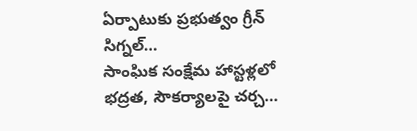ఏర్పాటుకు ప్రభుత్వం గ్రీన్ సిగ్నల్…
సాంఘిక సంక్షేమ హాస్టళ్లలో భద్రత, సౌకర్యాలపై చర్చ…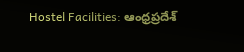Hostel Facilities: ఆంధ్రప్రదేశ్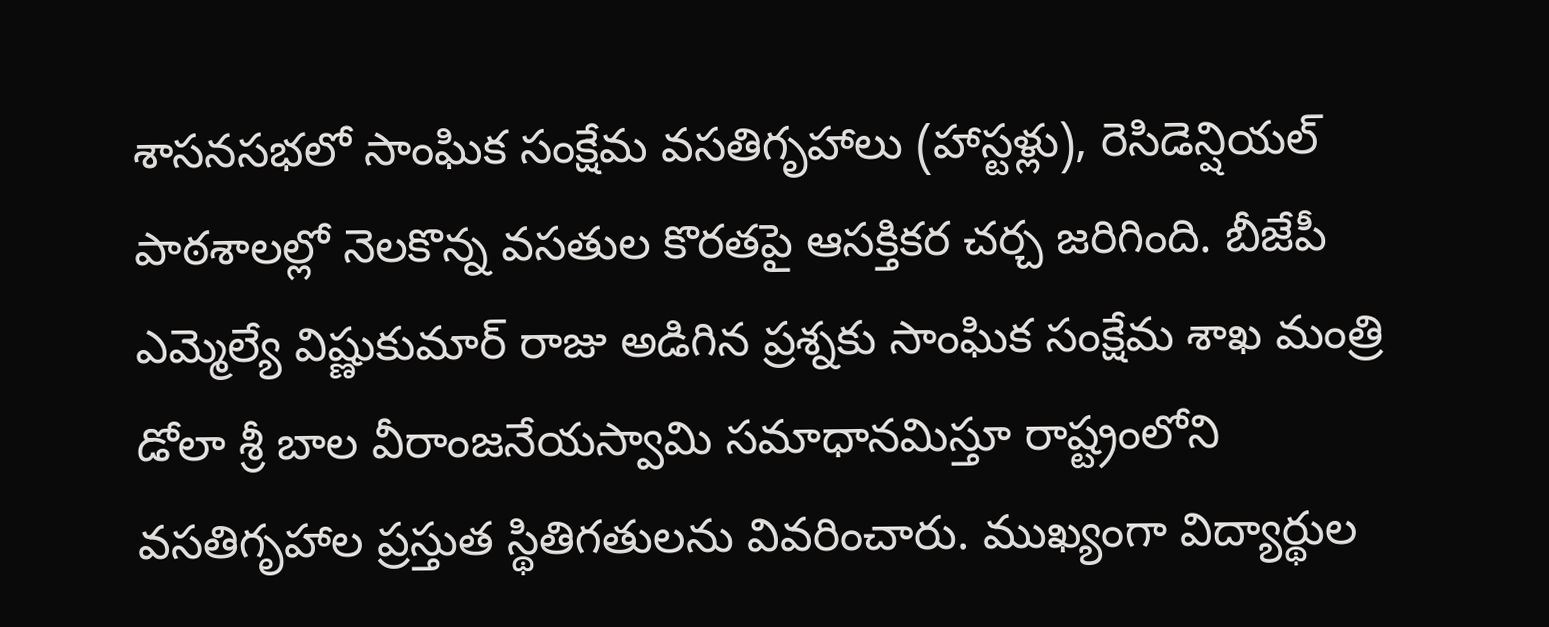శాసనసభలో సాంఘిక సంక్షేమ వసతిగృహాలు (హాస్టళ్లు), రెసిడెన్షియల్ పాఠశాలల్లో నెలకొన్న వసతుల కొరతపై ఆసక్తికర చర్చ జరిగింది. బీజేపీ ఎమ్మెల్యే విష్ణుకుమార్ రాజు అడిగిన ప్రశ్నకు సాంఘిక సంక్షేమ శాఖ మంత్రి డోలా శ్రీ బాల వీరాంజనేయస్వామి సమాధానమిస్తూ రాష్ట్రంలోని వసతిగృహాల ప్రస్తుత స్థితిగతులను వివరించారు. ముఖ్యంగా విద్యార్థుల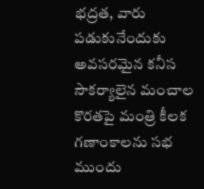భద్రత, వారు పడుకునేందుకు అవసరమైన కనీస సౌకర్యాలైన మంచాల కొరతపై మంత్రి కీలక గణాంకాలను సభ ముందు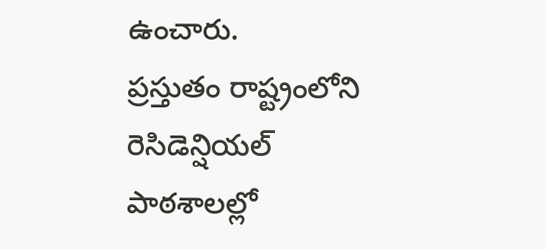ఉంచారు.
ప్రస్తుతం రాష్ట్రంలోని రెసిడెన్షియల్ పాఠశాలల్లో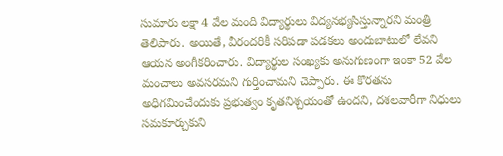సుమారు లక్షా 4 వేల మంది విద్యార్థులు విద్యనభ్యసిస్తున్నారని మంత్రి తెలిపారు. అయితే, వీరందరికీ సరిపడా పడకలు అందుబాటులో లేవని ఆయన అంగీకరించారు. విద్యార్థుల సంఖ్యకు అనుగుణంగా ఇంకా 52 వేల మంచాలు అవసరమని గుర్తించామని చెప్పారు. ఈ కొరతను అధిగమించేందుకు ప్రభుత్వం కృతనిశ్చయంతో ఉందని, దశలవారీగా నిధులు సమకూర్చుకుని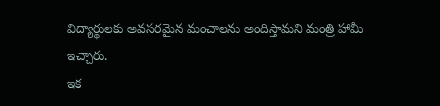విద్యార్థులకు అవసరమైన మంచాలను అందిస్తామని మంత్రి హామీ ఇచ్చారు.
ఇక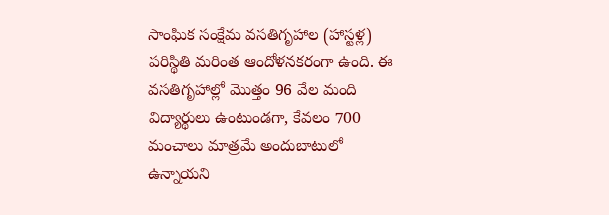సాంఘిక సంక్షేమ వసతిగృహాల (హాస్టళ్ల) పరిస్థితి మరింత ఆందోళనకరంగా ఉంది. ఈ వసతిగృహాల్లో మొత్తం 96 వేల మంది విద్యార్థులు ఉంటుండగా, కేవలం 700 మంచాలు మాత్రమే అందుబాటులో ఉన్నాయని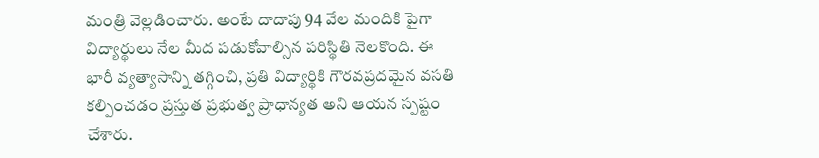మంత్రి వెల్లడించారు. అంటే దాదాపు 94 వేల మందికి పైగా విద్యార్థులు నేల మీద పడుకోవాల్సిన పరిస్థితి నెలకొంది. ఈ భారీ వ్యత్యాసాన్ని తగ్గించి, ప్రతి విద్యార్థికి గౌరవప్రదమైన వసతి కల్పించడం ప్రస్తుత ప్రభుత్వ ప్రాధాన్యత అని ఆయన స్పష్టం చేశారు.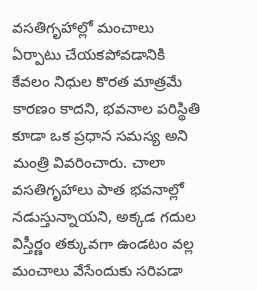వసతిగృహాల్లో మంచాలు ఏర్పాటు చేయకపోవడానికి కేవలం నిధుల కొరత మాత్రమే కారణం కాదని, భవనాల పరిస్థితి కూడా ఒక ప్రధాన సమస్య అని మంత్రి వివరించారు. చాలా వసతిగృహాలు పాత భవనాల్లో నడుస్తున్నాయని, అక్కడ గదుల విస్తీర్ణం తక్కువగా ఉండటం వల్ల మంచాలు వేసేందుకు సరిపడా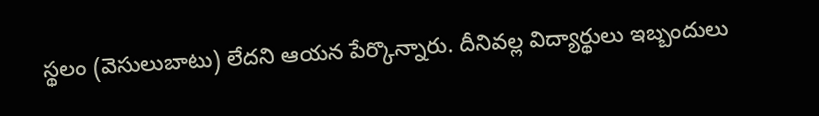స్థలం (వెసులుబాటు) లేదని ఆయన పేర్కొన్నారు. దీనివల్ల విద్యార్థులు ఇబ్బందులు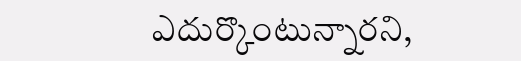ఎదుర్కొంటున్నారని,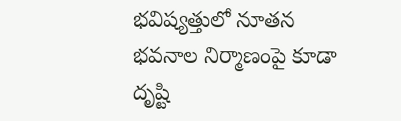భవిష్యత్తులో నూతన భవనాల నిర్మాణంపై కూడా దృష్టి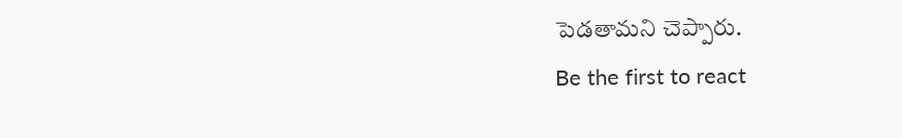పెడతామని చెప్పారు.
Be the first to react